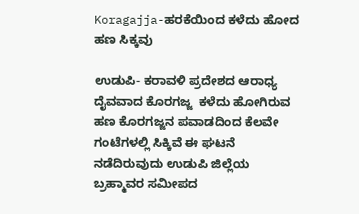Koragajja-ಹರಕೆಯಿಂದ ಕಳೆದು ಹೋದ ಹಣ ಸಿಕ್ಕವು

ಉಡುಪಿ- ಕರಾವಳಿ ಪ್ರದೇಶದ ಆರಾಧ್ಯ ದೈವವಾದ ಕೊರಗಜ್ಜ  ಕಳೆದು ಹೋಗಿರುವ  ಹಣ ಕೊರಗಜ್ಜನ ಪವಾಡದಿಂದ ಕೆಲವೇ ಗಂಟೆಗಳಲ್ಲಿ ಸಿಕ್ಕಿವೆ ಈ ಘಟನೆ ನಡೆದಿರುವುದು ಉಡುಪಿ ಜಿಲ್ಲೆಯ ಬ್ರಹ್ಮಾವರ ಸಮೀಪದ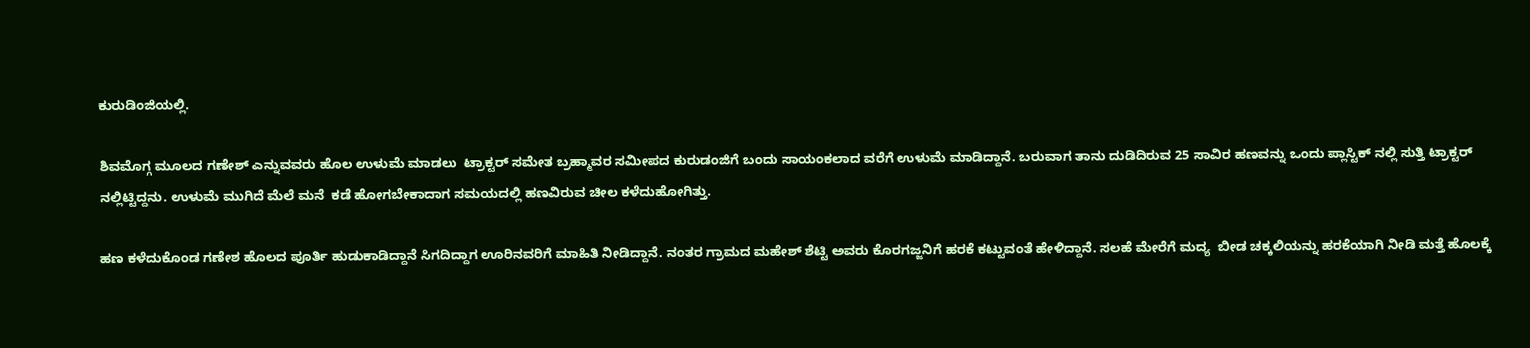ಕುರುಡಿಂಜಿಯಲ್ಲಿ.

ಶಿವಮೊಗ್ಗ ಮೂಲದ ಗಣೇಶ್ ಎನ್ನುವವರು ಹೊಲ ಉಳುಮೆ ಮಾಡಲು  ಟ್ರಾಕ್ಟರ್ ಸಮೇತ ಬ್ರಹ್ಮಾವರ ಸಮೀಪದ ಕುರುಡಂಜಿಗೆ ಬಂದು ಸಾಯಂಕಲಾದ ವರೆಗೆ ಉಳುಮೆ ಮಾಡಿದ್ದಾನೆ. ಬರುವಾಗ ತಾನು ದುಡಿದಿರುವ 25 ಸಾವಿರ ಹಣವನ್ನು ಒಂದು ಪ್ಲಾಸ್ಟಿಕ್ ನಲ್ಲಿ ಸುತ್ತಿ ಟ್ರಾಕ್ಟರ್ ನಲ್ಲಿಟ್ಟಿದ್ದನು. ಉಳುಮೆ ಮುಗಿದೆ ಮೆಲೆ ಮನೆ  ಕಡೆ ಹೋಗಬೇಕಾದಾಗ ಸಮಯದಲ್ಲಿ ಹಣವಿರುವ ಚೀಲ ಕಳೆದುಹೋಗಿತ್ತು.

ಹಣ ಕಳೆದುಕೊಂಡ ಗಣೇಶ ಹೊಲದ ಪೂರ್ತಿ ಹುಡುಕಾಡಿದ್ದಾನೆ ಸಿಗದಿದ್ದಾಗ ಊರಿನವರಿಗೆ ಮಾಹಿತಿ ನೀಡಿದ್ದಾನೆ. ನಂತರ ಗ್ರಾಮದ ಮಹೇಶ್ ಶೆಟ್ಟಿ ಅವರು ಕೊರಗಜ್ಜನಿಗೆ ಹರಕೆ ಕಟ್ಟುವಂತೆ ಹೇಳಿದ್ದಾನೆ. ಸಲಹೆ ಮೇರೆಗೆ ಮದ್ಯ  ಬೀಡ ಚಕ್ಕಲಿಯನ್ನು ಹರಕೆಯಾಗಿ ನೀಡಿ ಮತ್ತೆ ಹೊಲಕ್ಕೆ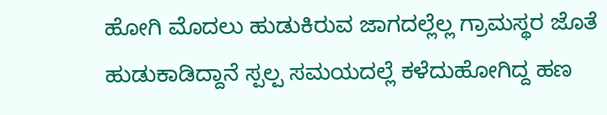ಹೋಗಿ ಮೊದಲು ಹುಡುಕಿರುವ ಜಾಗದಲ್ಲೆಲ್ಲ ಗ್ರಾಮಸ್ಥರ ಜೊತೆ ಹುಡುಕಾಡಿದ್ದಾನೆ ಸ್ಪಲ್ಪ ಸಮಯದಲ್ಲೆ ಕಳೆದುಹೋಗಿದ್ದ ಹಣ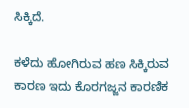ಸಿಕ್ಕಿದೆ.

ಕಳೆದು ಹೋಗಿರುವ ಹಣ ಸಿಕ್ಕಿರುವ ಕಾರಣ ಇದು ಕೊರಗಜ್ಜನ ಕಾರಣಿಕ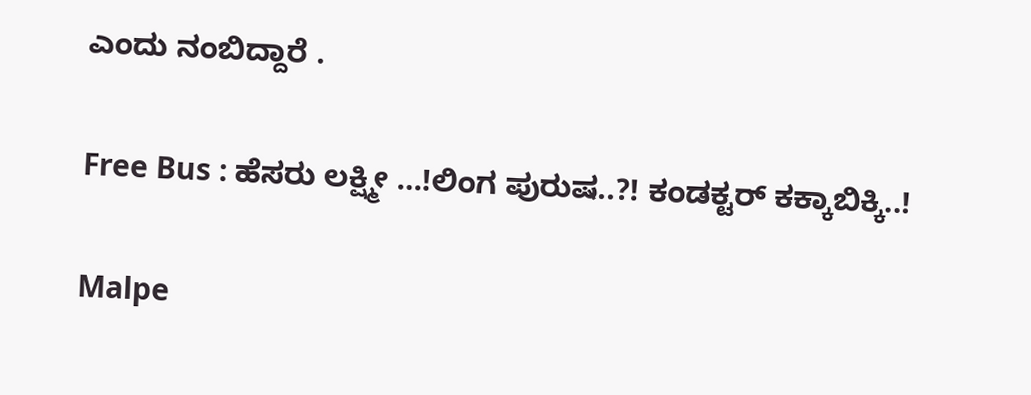ಎಂದು ನಂಬಿದ್ದಾರೆ .

Free Bus : ಹೆಸರು ಲಕ್ಷ್ಮೀ …!ಲಿಂಗ ಪುರುಷ..?! ಕಂಡಕ್ಟರ್ ಕಕ್ಕಾಬಿಕ್ಕಿ..!

Malpe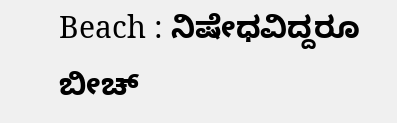Beach : ನಿಷೇಧವಿದ್ದರೂ ಬೀಚ್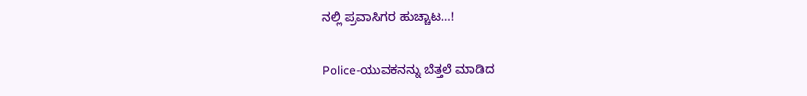ನಲ್ಲಿ ಪ್ರವಾಸಿಗರ ಹುಚ್ಚಾಟ…!

Police-ಯುವಕನನ್ನು ಬೆತ್ತಲೆ ಮಾಡಿದ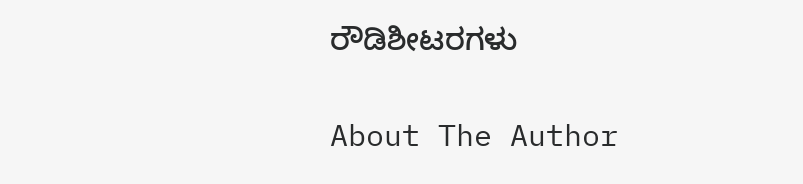ರೌಡಿಶೀಟರಗಳು

About The Author